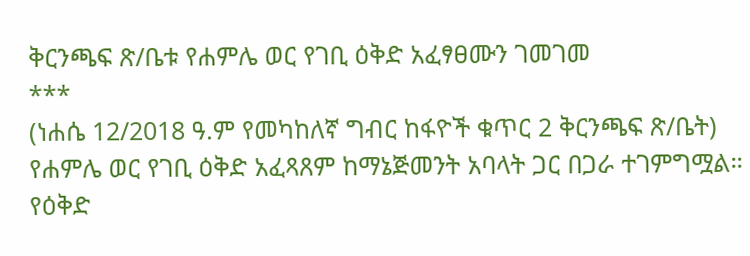ቅርንጫፍ ጽ/ቤቱ የሐምሌ ወር የገቢ ዕቅድ አፈፃፀሙን ገመገመ
***
(ነሐሴ 12/2018 ዓ.ም የመካከለኛ ግብር ከፋዮች ቁጥር 2 ቅርንጫፍ ጽ/ቤት)
የሐምሌ ወር የገቢ ዕቅድ አፈጻጸም ከማኔጅመንት አባላት ጋር በጋራ ተገምግሟል።
የዕቅድ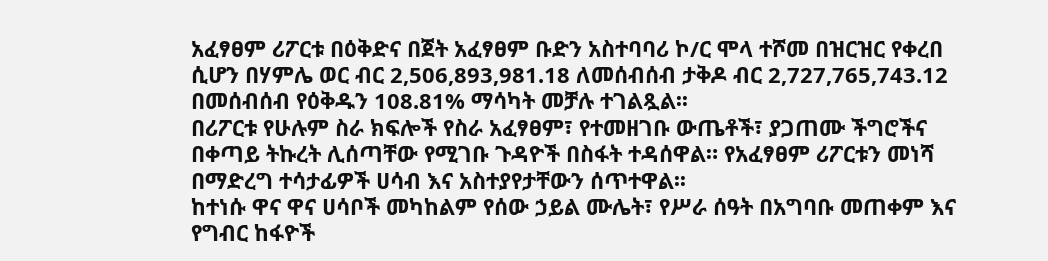አፈፃፀም ሪፖርቱ በዕቅድና በጀት አፈፃፀም ቡድን አስተባባሪ ኮ/ር ሞላ ተሾመ በዝርዝር የቀረበ ሲሆን በሃምሌ ወር ብር 2,506,893,981.18 ለመሰብሰብ ታቅዶ ብር 2,727,765,743.12 በመሰብሰብ የዕቅዱን 108.81% ማሳካት መቻሉ ተገልጿል፡፡
በሪፖርቱ የሁሉም ስራ ክፍሎች የስራ አፈፃፀም፣ የተመዘገቡ ውጤቶች፣ ያጋጠሙ ችግሮችና በቀጣይ ትኩረት ሊሰጣቸው የሚገቡ ጉዳዮች በስፋት ተዳሰዋል። የአፈፃፀም ሪፖርቱን መነሻ በማድረግ ተሳታፊዎች ሀሳብ እና አስተያየታቸውን ሰጥተዋል፡፡
ከተነሱ ዋና ዋና ሀሳቦች መካከልም የሰው ኃይል ሙሌት፣ የሥራ ሰዓት በአግባቡ መጠቀም እና የግብር ከፋዮች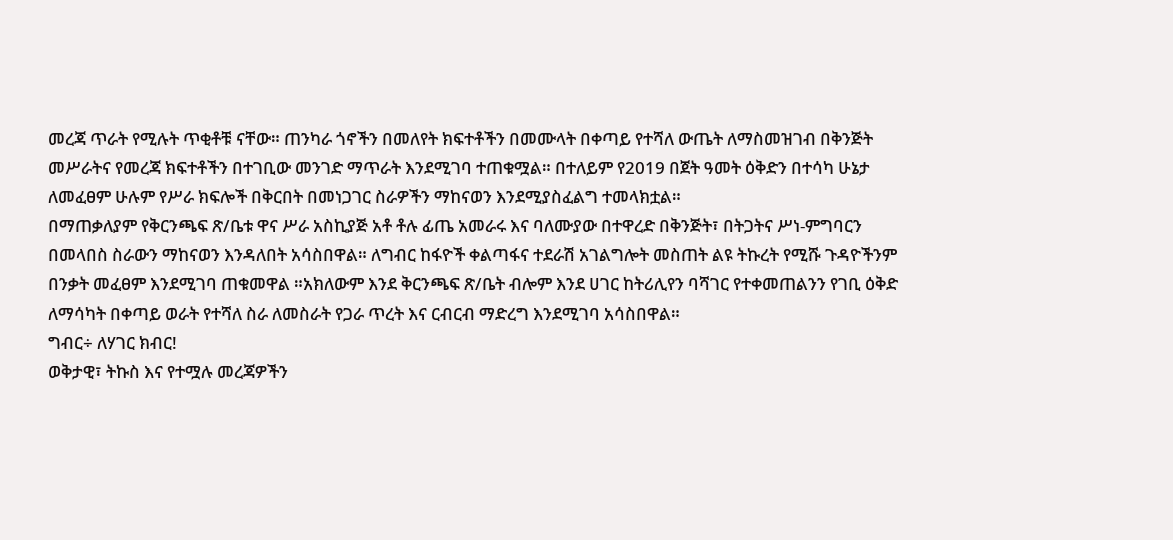መረጃ ጥራት የሚሉት ጥቂቶቹ ናቸው። ጠንካራ ጎኖችን በመለየት ክፍተቶችን በመሙላት በቀጣይ የተሻለ ውጤት ለማስመዝገብ በቅንጅት መሥራትና የመረጃ ክፍተቶችን በተገቢው መንገድ ማጥራት እንደሚገባ ተጠቁሟል። በተለይም የ2019 በጀት ዓመት ዕቅድን በተሳካ ሁኔታ ለመፈፀም ሁሉም የሥራ ክፍሎች በቅርበት በመነጋገር ስራዎችን ማከናወን እንደሚያስፈልግ ተመላክቷል።
በማጠቃለያም የቅርንጫፍ ጽ/ቤቱ ዋና ሥራ አስኪያጅ አቶ ቶሉ ፊጤ አመራሩ እና ባለሙያው በተዋረድ በቅንጅት፣ በትጋትና ሥነ-ምግባርን በመላበስ ስራውን ማከናወን እንዳለበት አሳስበዋል። ለግብር ከፋዮች ቀልጣፋና ተደራሽ አገልግሎት መስጠት ልዩ ትኩረት የሚሹ ጉዳዮችንም በንቃት መፈፀም እንደሚገባ ጠቁመዋል ።አክለውም እንደ ቅርንጫፍ ጽ/ቤት ብሎም እንደ ሀገር ከትሪሊየን ባሻገር የተቀመጠልንን የገቢ ዕቅድ ለማሳካት በቀጣይ ወራት የተሻለ ስራ ለመስራት የጋራ ጥረት እና ርብርብ ማድረግ እንደሚገባ አሳስበዋል።
ግብር÷ ለሃገር ክብር!
ወቅታዊ፣ ትኩስ እና የተሟሉ መረጃዎችን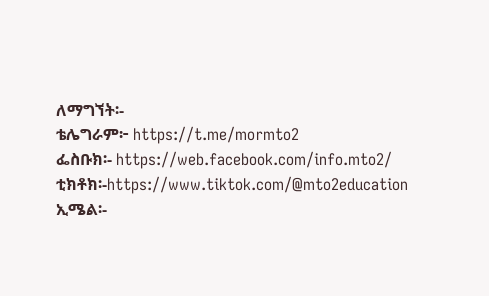ለማግኘት፡-
ቴሌግራም፦ https://t.me/mormto2
ፌስቡክ፡- https://web.facebook.com/info.mto2/
ቲክቶክ፡-https://www.tiktok.com/@mto2education
ኢሜል፡-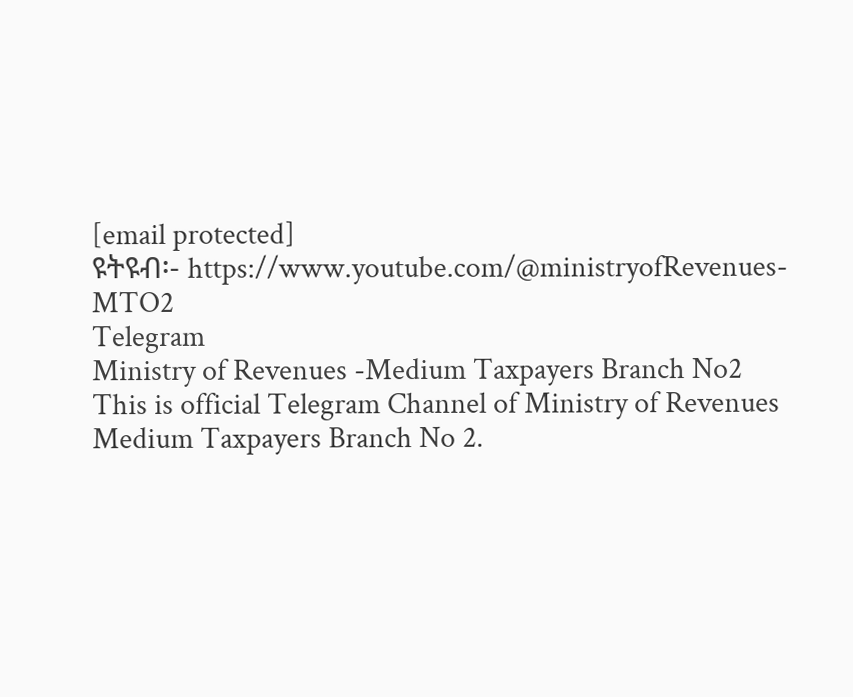[email protected]
ዩትዩብ፡- https://www.youtube.com/@ministryofRevenues-MTO2
Telegram
Ministry of Revenues -Medium Taxpayers Branch No2
This is official Telegram Channel of Ministry of Revenues Medium Taxpayers Branch No 2.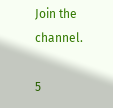Join the channel.

5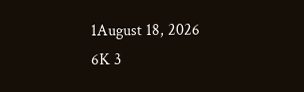1August 18, 2026 6K 3